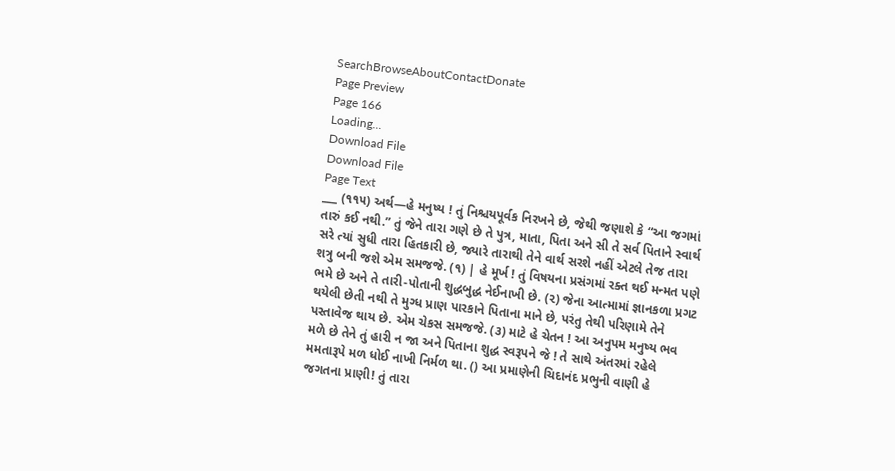SearchBrowseAboutContactDonate
Page Preview
Page 166
Loading...
Download File
Download File
Page Text
___ (૧૧૫) અર્થ—હે મનુષ્ય ! તું નિશ્ચયપૂર્વક નિરખને છે, જેથી જણાશે કે “આ જગમાં તારું કઈ નથી.” તું જેને તારા ગણે છે તે પુત્ર, માતા, પિતા અને સી તે સર્વ પિતાને સ્વાર્થ સરે ત્યાં સુધી તારા હિતકારી છે, જ્યારે તારાથી તેને વાર્થ સરશે નહીં એટલે તેજ તારા શત્રુ બની જશે એમ સમજજે. (૧) | હે મૂર્ખ ! તું વિષયના પ્રસંગમાં રક્ત થઈ મન્મત પણે ભમે છે અને તે તારી-પોતાની શુદ્ધબુદ્ધ નેઈનાખી છે. (૨) જેના આત્મામાં જ્ઞાનકળા પ્રગટ થયેલી છેતી નથી તે મુગ્ધ પ્રાણ પારકાને પિતાના માને છે, પરંતુ તેથી પરિણામે તેને પસ્તાવેજ થાય છે. એમ ચેકસ સમજજે. (૩) માટે હે ચેતન ! આ અનુપમ મનુષ્ય ભવ મળે છે તેને તું હારી ન જા અને પિતાના શુદ્ધ સ્વરૂપને જે ! તે સાથે અંતરમાં રહેલે મમતારૂપે મળ ધોઈ નાખી નિર્મળ થા. () આ પ્રમાણેની ચિદાનંદ પ્રભુની વાણી હે જગતના પ્રાણી! તું તારા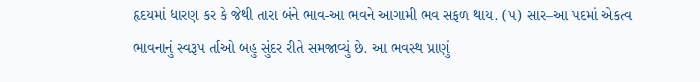હૃદયમાં ધારણ કર કે જેથી તારા બંને ભાવ-આ ભવને આગામી ભવ સફળ થાય. (૫) સાર–આ પદમાં એકત્વ ભાવનાનું સ્વરૂપ ર્તાઓ બહુ સુંદર રીતે સમજાવ્યું છે. આ ભવસ્થ પ્રાણું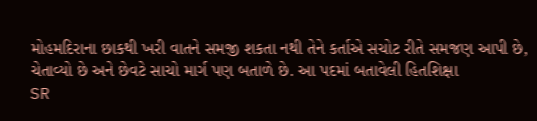મોહમદિરાના છાકથી ખરી વાતને સમજી શકતા નથી તેને કર્તાએ સચોટ રીતે સમજણ આપી છે, ચેતાવ્યો છે અને છેવટે સાચો માર્ગ પણ બતાળે છે. આ પદમાં બતાવેલી હિતશિક્ષા
SR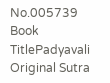No.005739
Book TitlePadyavali
Original Sutra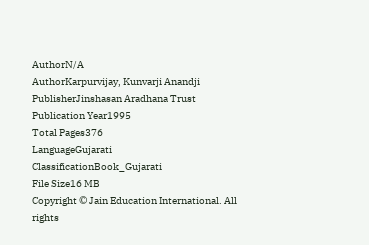AuthorN/A
AuthorKarpurvijay, Kunvarji Anandji
PublisherJinshasan Aradhana Trust
Publication Year1995
Total Pages376
LanguageGujarati
ClassificationBook_Gujarati
File Size16 MB
Copyright © Jain Education International. All rights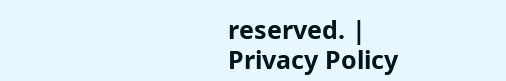reserved. | Privacy Policy